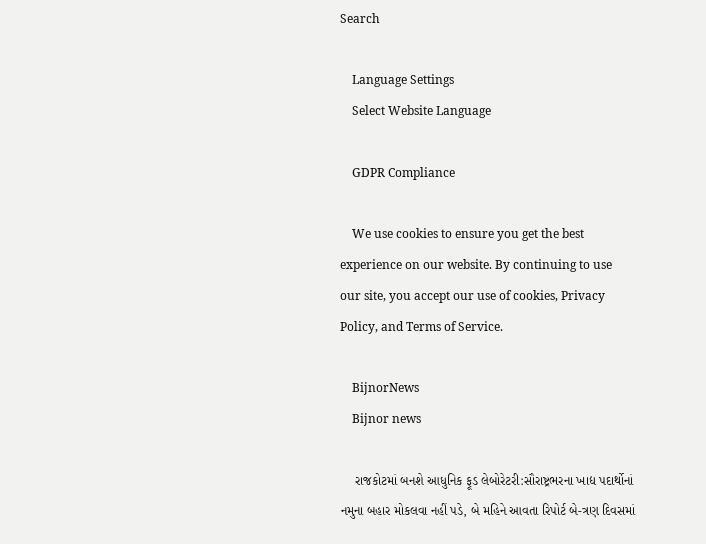Search

    Language Settings
    Select Website Language

    GDPR Compliance

    We use cookies to ensure you get the best experience on our website. By continuing to use our site, you accept our use of cookies, Privacy Policy, and Terms of Service.

    BijnorNews
    Bijnor news

    રાજકોટમાં બનશે આધુનિક ફૂડ લેબોરેટરી:સૌરાષ્ટ્રભરના ખાદ્ય પદાર્થોનાં નમુના બહાર મોકલવા નહીં પડે, બે મહિને આવતા રિપોર્ટ બે-ત્રણ દિવસમાં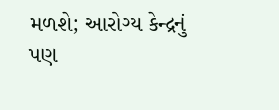મળશે; આરોગ્ય કેન્દ્રનું પણ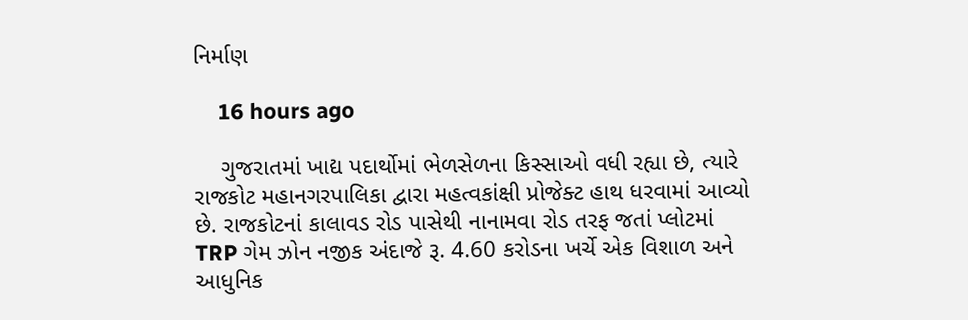નિર્માણ

    16 hours ago

    ગુજરાતમાં ખાદ્ય પદાર્થોમાં ભેળસેળના કિસ્સાઓ વધી રહ્યા છે, ત્યારે રાજકોટ મહાનગરપાલિકા દ્વારા મહત્વકાંક્ષી પ્રોજેક્ટ હાથ ધરવામાં આવ્યો છે. રાજકોટનાં કાલાવડ રોડ પાસેથી નાનામવા રોડ તરફ જતાં પ્લોટમાં TRP ગેમ ઝોન નજીક અંદાજે રૂ. 4.60 કરોડના ખર્ચે એક વિશાળ અને આધુનિક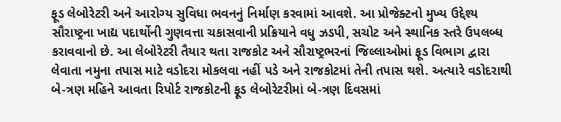ફૂડ લેબોરેટરી અને આરોગ્ય સુવિધા ભવનનું નિર્માણ કરવામાં આવશે. આ પ્રોજેક્ટનો મુખ્ય ઉદ્દેશ્ય સૌરાષ્ટ્રના ખાદ્ય પદાર્થોની ગુણવત્તા ચકાસવાની પ્રક્રિયાને વધુ ઝડપી, સચોટ અને સ્થાનિક સ્તરે ઉપલબ્ધ કરાવવાનો છે. આ લેબોરેટરી તૈયાર થતા રાજકોટ અને સૌરાષ્ટ્રભરનાં જિલ્લાઓમાં ફૂડ વિભાગ દ્વારા લેવાતા નમુના તપાસ માટે વડોદરા મોકલવા નહીં પડે અને રાજકોટમાં તેની તપાસ થશે. અત્યારે વડોદરાથી બે-ત્રણ મહિને આવતા રિપોર્ટ રાજકોટની ફૂડ લેબોરેટરીમાં બે-ત્રણ દિવસમાં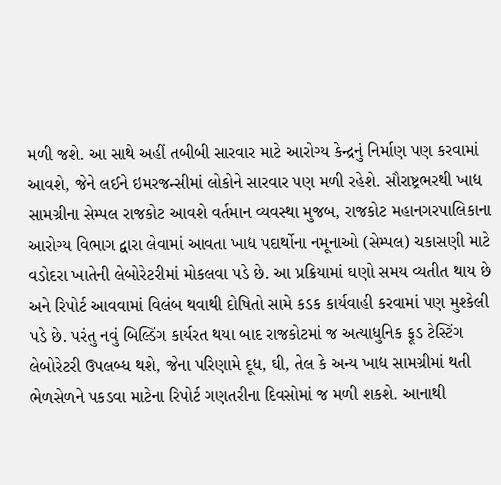મળી જશે. આ સાથે અહીં તબીબી સારવાર માટે આરોગ્ય કેન્દ્રનું નિર્માણ પણ કરવામાં આવશે, જેને લઈને ઇમરજન્સીમાં લોકોને સારવાર પણ મળી રહેશે. સૌરાષ્ટ્રભરથી ખાદ્ય સામગ્રીના સેમ્પલ રાજકોટ આવશે વર્તમાન વ્યવસ્થા મુજબ, રાજકોટ મહાનગરપાલિકાના આરોગ્ય વિભાગ દ્વારા લેવામાં આવતા ખાદ્ય પદાર્થોના નમૂનાઓ (સેમ્પલ) ચકાસણી માટે વડોદરા ખાતેની લેબોરેટરીમાં મોકલવા પડે છે. આ પ્રક્રિયામાં ઘણો સમય વ્યતીત થાય છે અને રિપોર્ટ આવવામાં વિલંબ થવાથી દોષિતો સામે કડક કાર્યવાહી કરવામાં પણ મુશ્કેલી પડે છે. પરંતુ નવું બિલ્ડિંગ કાર્યરત થયા બાદ રાજકોટમાં જ અત્યાધુનિક ફૂડ ટેસ્ટિંગ લેબોરેટરી ઉપલબ્ધ થશે, જેના પરિણામે દૂધ, ઘી, તેલ કે અન્ય ખાદ્ય સામગ્રીમાં થતી ભેળસેળને પકડવા માટેના રિપોર્ટ ગણતરીના દિવસોમાં જ મળી શકશે. આનાથી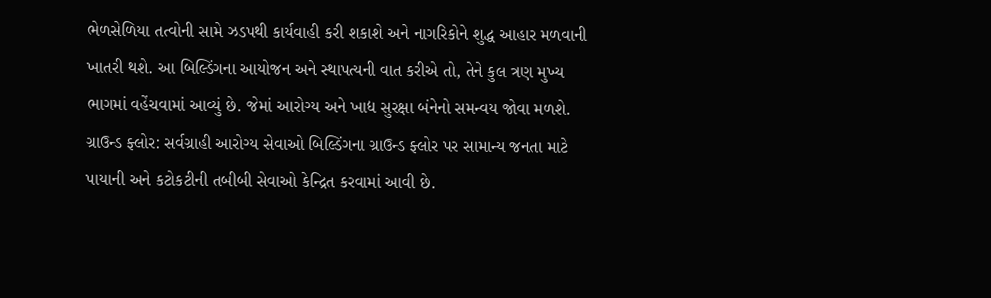ભેળસેળિયા તત્વોની સામે ઝડપથી કાર્યવાહી કરી શકાશે અને નાગરિકોને શુદ્ધ આહાર મળવાની ખાતરી થશે. આ બિલ્ડિંગના આયોજન અને સ્થાપત્યની વાત કરીએ તો, તેને કુલ ત્રણ મુખ્ય ભાગમાં વહેંચવામાં આવ્યું છે. જેમાં આરોગ્ય અને ખાદ્ય સુરક્ષા બંનેનો સમન્વય જોવા મળશે. ગ્રાઉન્ડ ફ્લોર: સર્વગ્રાહી આરોગ્ય સેવાઓ બિલ્ડિંગના ગ્રાઉન્ડ ફ્લોર પર સામાન્ય જનતા માટે પાયાની અને કટોકટીની તબીબી સેવાઓ કેન્દ્રિત કરવામાં આવી છે.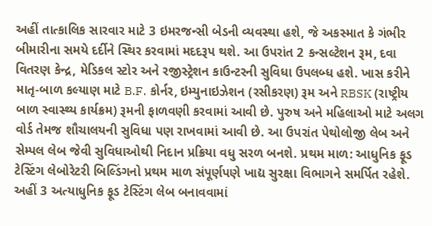અહીં તાત્કાલિક સારવાર માટે 3 ઇમરજન્સી બેડની વ્યવસ્થા હશે, જે અકસ્માત કે ગંભીર બીમારીના સમયે દર્દીને સ્થિર કરવામાં મદદરૂપ થશે. આ ઉપરાંત 2 કન્સલ્ટેશન રૂમ, દવા વિતરણ કેન્દ્ર, મેડિકલ સ્ટોર અને રજીસ્ટ્રેશન કાઉન્ટરની સુવિધા ઉપલબ્ધ હશે. ખાસ કરીને માતૃ-બાળ કલ્યાણ માટે B.F. કોર્નર, ઇમ્યુનાઇઝેશન (રસીકરણ) રૂમ અને RBSK (રાષ્ટ્રીય બાળ સ્વાસ્થ્ય કાર્યક્રમ) રૂમની ફાળવણી કરવામાં આવી છે. પુરુષ અને મહિલાઓ માટે અલગ વોર્ડ તેમજ શૌચાલયની સુવિધા પણ રાખવામાં આવી છે. આ ઉપરાંત પેથોલોજી લેબ અને સેમ્પલ લેબ જેવી સુવિધાઓથી નિદાન પ્રક્રિયા વધુ સરળ બનશે. પ્રથમ માળ: આધુનિક ફૂડ ટેસ્ટિંગ લેબોરેટરી બિલ્ડિંગનો પ્રથમ માળ સંપૂર્ણપણે ખાદ્ય સુરક્ષા વિભાગને સમર્પિત રહેશે. અહીં 3 અત્યાધુનિક ફૂડ ટેસ્ટિંગ લેબ બનાવવામાં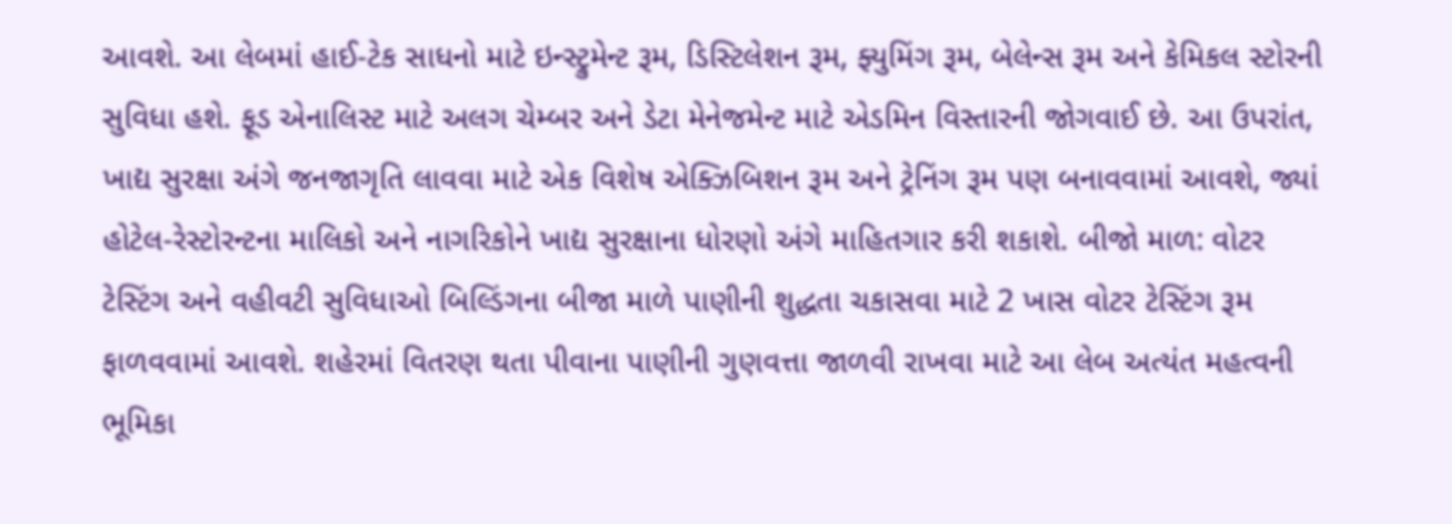આવશે. આ લેબમાં હાઈ-ટેક સાધનો માટે ઇન્સ્ટ્રુમેન્ટ રૂમ, ડિસ્ટિલેશન રૂમ, ફ્યુમિંગ રૂમ, બેલેન્સ રૂમ અને કેમિકલ સ્ટોરની સુવિધા હશે. ફૂડ એનાલિસ્ટ માટે અલગ ચેમ્બર અને ડેટા મેનેજમેન્ટ માટે એડમિન વિસ્તારની જોગવાઈ છે. આ ઉપરાંત, ખાદ્ય સુરક્ષા અંગે જનજાગૃતિ લાવવા માટે એક વિશેષ એક્ઝિબિશન રૂમ અને ટ્રેનિંગ રૂમ પણ બનાવવામાં આવશે, જ્યાં હોટેલ-રેસ્ટોરન્ટના માલિકો અને નાગરિકોને ખાદ્ય સુરક્ષાના ધોરણો અંગે માહિતગાર કરી શકાશે. બીજો માળ: વોટર ટેસ્ટિંગ અને વહીવટી સુવિધાઓ બિલ્ડિંગના બીજા માળે પાણીની શુદ્ધતા ચકાસવા માટે 2 ખાસ વોટર ટેસ્ટિંગ રૂમ ફાળવવામાં આવશે. શહેરમાં વિતરણ થતા પીવાના પાણીની ગુણવત્તા જાળવી રાખવા માટે આ લેબ અત્યંત મહત્વની ભૂમિકા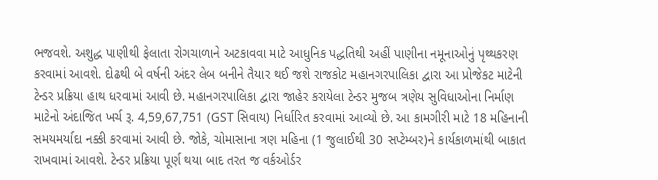ભજવશે. અશુદ્ધ પાણીથી ફેલાતા રોગચાળાને અટકાવવા માટે આધુનિક પદ્ધતિથી અહીં પાણીના નમૂનાઓનું પૃથ્થકરણ કરવામાં આવશે. દોઢથી બે વર્ષની અંદર લેબ બનીને તૈયાર થઈ જશે રાજકોટ મહાનગરપાલિકા દ્વારા આ પ્રોજેકટ માટેની ટેન્ડર પ્રક્રિયા હાથ ધરવામાં આવી છે. મહાનગરપાલિકા દ્વારા જાહેર કરાયેલા ટેન્ડર મુજબ ત્રણેય સુવિધાઓના નિર્માણ માટેનો અંદાજિત ખર્ચ રૂ. 4,59,67,751 (GST સિવાય) નિર્ધારિત કરવામાં આવ્યો છે. આ કામગીરી માટે 18 મહિનાની સમયમર્યાદા નક્કી કરવામાં આવી છે. જોકે, ચોમાસાના ત્રણ મહિના (1 જુલાઈથી 30 સપ્ટેમ્બર)ને કાર્યકાળમાંથી બાકાત રાખવામાં આવશે. ટેન્ડર પ્રક્રિયા પૂર્ણ થયા બાદ તરત જ વર્કઓર્ડર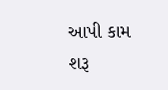આપી કામ શરૂ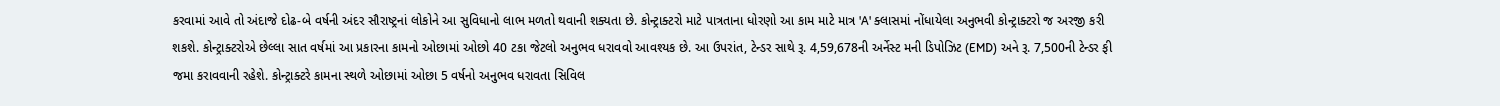કરવામાં આવે તો અંદાજે દોઢ-બે વર્ષની અંદર સૌરાષ્ટ્રનાં લોકોને આ સુવિધાનો લાભ મળતો થવાની શક્યતા છે. કોન્ટ્રાક્ટરો માટે પાત્રતાના ધોરણો આ કામ માટે માત્ર 'A' ક્લાસમાં નોંધાયેલા અનુભવી કોન્ટ્રાક્ટરો જ અરજી કરી શકશે. કોન્ટ્રાક્ટરોએ છેલ્લા સાત વર્ષમાં આ પ્રકારના કામનો ઓછામાં ઓછો 40 ટકા જેટલો અનુભવ ધરાવવો આવશ્યક છે. આ ઉપરાંત, ટેન્ડર સાથે રૂ. 4,59,678ની અર્નેસ્ટ મની ડિપોઝિટ (EMD) અને રૂ. 7,500ની ટેન્ડર ફી જમા કરાવવાની રહેશે. કોન્ટ્રાક્ટરે કામના સ્થળે ઓછામાં ઓછા 5 વર્ષનો અનુભવ ધરાવતા સિવિલ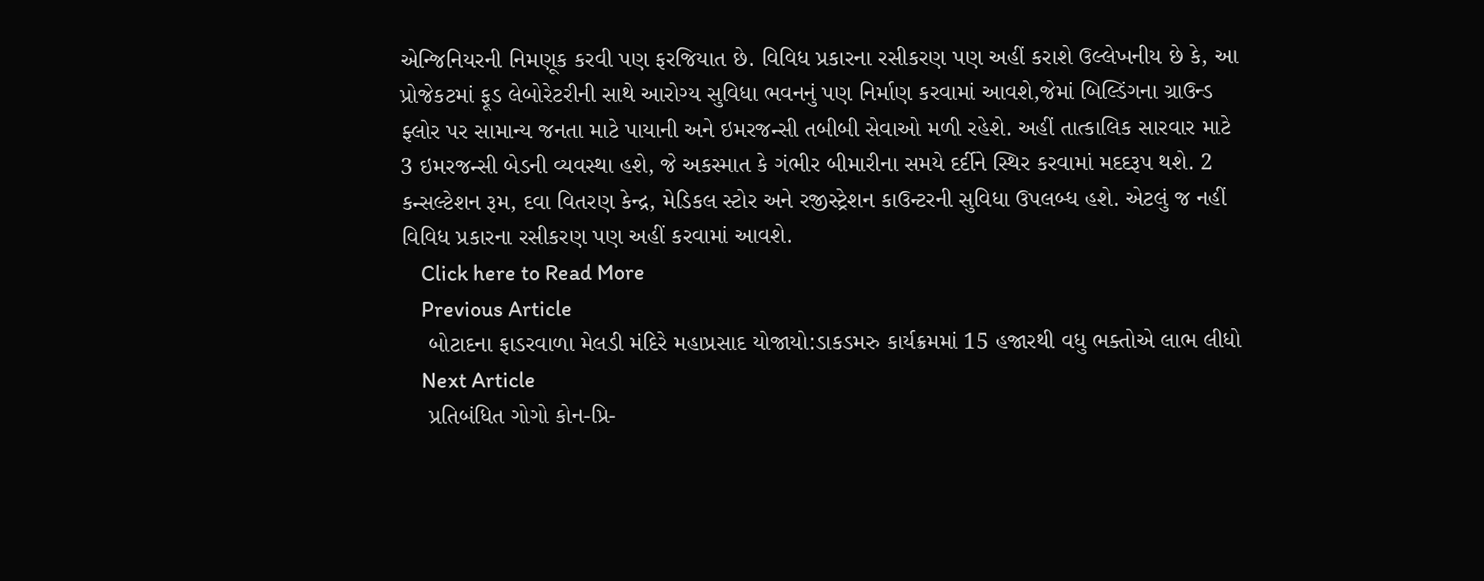એન્જિનિયરની નિમણૂક કરવી પણ ફરજિયાત છે. વિવિધ પ્રકારના રસીકરણ પણ અહીં કરાશે ઉલ્લેખનીય છે કે, આ પ્રોજેકટમાં ફૂડ લેબોરેટરીની સાથે આરોગ્ય સુવિધા ભવનનું પણ નિર્માણ કરવામાં આવશે,જેમાં બિલ્ડિંગના ગ્રાઉન્ડ ફ્લોર પર સામાન્ય જનતા માટે પાયાની અને ઇમરજન્સી તબીબી સેવાઓ મળી રહેશે. અહીં તાત્કાલિક સારવાર માટે 3 ઇમરજન્સી બેડની વ્યવસ્થા હશે, જે અકસ્માત કે ગંભીર બીમારીના સમયે દર્દીને સ્થિર કરવામાં મદદરૂપ થશે. 2 કન્સલ્ટેશન રૂમ, દવા વિતરણ કેન્દ્ર, મેડિકલ સ્ટોર અને રજીસ્ટ્રેશન કાઉન્ટરની સુવિધા ઉપલબ્ધ હશે. એટલું જ નહીં વિવિધ પ્રકારના રસીકરણ પણ અહીં કરવામાં આવશે.
    Click here to Read More
    Previous Article
    બોટાદના ફાડરવાળા મેલડી મંદિરે મહાપ્રસાદ યોજાયો:ડાકડમરુ કાર્યક્રમમાં 15 હજારથી વધુ ભક્તોએ લાભ લીધો
    Next Article
    પ્રતિબંધિત ગોગો કોન-પ્રિ-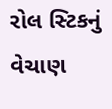રોલ સ્ટિકનું વેચાણ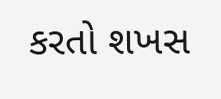કરતો શખસ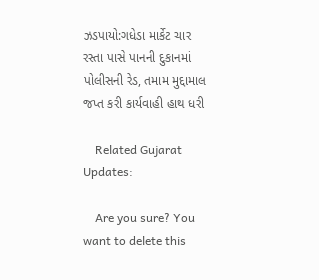ઝડપાયો:ગધેડા માર્કેટ ચાર રસ્તા પાસે પાનની દુકાનમાં પોલીસની રેડ, તમામ મુદ્દામાલ જપ્ત કરી કાર્યવાહી હાથ ધરી

    Related Gujarat Updates:

    Are you sure? You want to delete this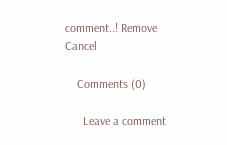comment..! Remove Cancel

    Comments (0)

      Leave a comment